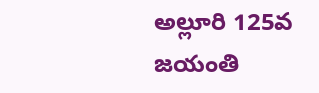అల్లూరి 125వ జయంతి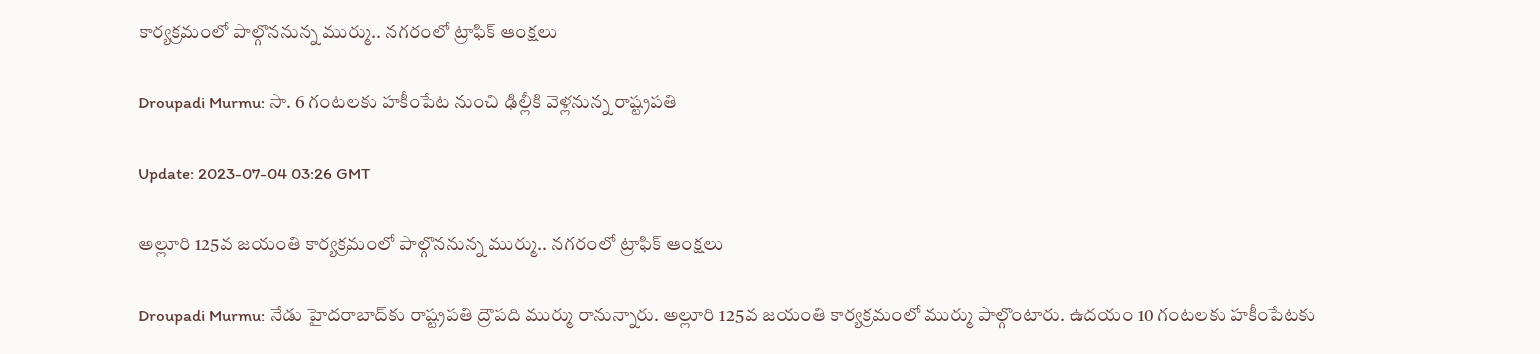కార్యక్రమంలో పాల్గొననున్న ముర్ము.. నగరంలో ట్రాఫిక్‌ ఆంక్షలు

Droupadi Murmu: సా. 6 గంటలకు హకీంపేట నుంచి ఢిల్లీకి వెళ్లనున్న రాష్ట్రపతి

Update: 2023-07-04 03:26 GMT

అల్లూరి 125వ జయంతి కార్యక్రమంలో పాల్గొననున్న ముర్ము.. నగరంలో ట్రాఫిక్‌ ఆంక్షలు

Droupadi Murmu: నేడు హైదరాబాద్‌కు రాష్ట్రపతి ద్రౌపది ముర్ము రానున్నారు. అల్లూరి 125వ జయంతి కార్యక్రమంలో ముర్ము పాల్గొంటారు. ఉదయం 10 గంటలకు హకీంపేటకు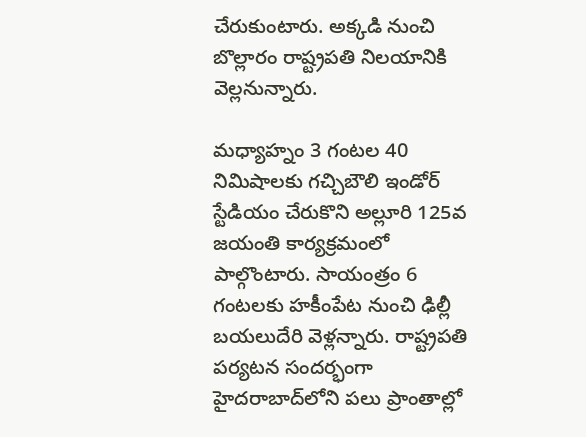చేరుకుంటారు. అక్కడి నుంచి బొల్లారం రాష్ట్రపతి నిలయానికి వెల్లనున్నారు.

మధ్యాహ్నం 3 గంటల 40 నిమిషాలకు గచ్చిబౌలి ఇండోర్‌ స్టేడియం చేరుకొని అల్లూరి 125వ జయంతి కార్యక్రమంలో పాల్గొంటారు. సాయంత్రం 6 గంటలకు హకీంపేట నుంచి ఢిల్లీ బయలుదేరి వెళ్లన్నారు. రాష్ట్రపతి పర్యటన సందర్భంగా హైదరాబాద్‌లోని పలు ప్రాంతాల్లో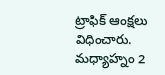ట్రాఫిక్‌ ఆంక్షలు విధించారు. మధ్యాహ్నం 2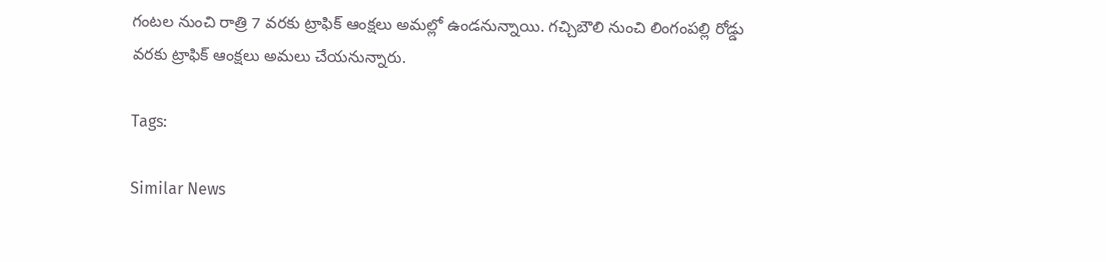గంటల నుంచి రాత్రి 7 వరకు ట్రాఫిక్‌ ఆంక్షలు అమల్లో ఉండనున్నాయి. గచ్చిబౌలి నుంచి లింగంపల్లి రోడ్డు వరకు ట్రాఫిక్‌ ఆంక్షలు అమలు చేయనున్నారు.

Tags:

Similar News